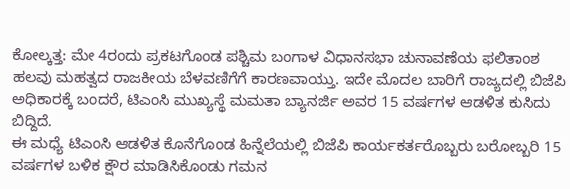ಕೋಲ್ಕತ್ತ: ಮೇ 4ರಂದು ಪ್ರಕಟಗೊಂಡ ಪಶ್ಚಿಮ ಬಂಗಾಳ ವಿಧಾನಸಭಾ ಚುನಾವಣೆಯ ಫಲಿತಾಂಶ ಹಲವು ಮಹತ್ವದ ರಾಜಕೀಯ ಬೆಳವಣಿಗೆಗೆ ಕಾರಣವಾಯ್ತು. ಇದೇ ಮೊದಲ ಬಾರಿಗೆ ರಾಜ್ಯದಲ್ಲಿ ಬಿಜೆಪಿ ಅಧಿಕಾರಕ್ಕೆ ಬಂದರೆ, ಟಿಎಂಸಿ ಮುಖ್ಯಸ್ಥೆ ಮಮತಾ ಬ್ಯಾನರ್ಜಿ ಅವರ 15 ವರ್ಷಗಳ ಆಡಳಿತ ಕುಸಿದು ಬಿದ್ದಿದೆ.
ಈ ಮಧ್ಯೆ ಟಿಎಂಸಿ ಆಡಳಿತ ಕೊನೆಗೊಂಡ ಹಿನ್ನೆಲೆಯಲ್ಲಿ ಬಿಜೆಪಿ ಕಾರ್ಯಕರ್ತರೊಬ್ಬರು ಬರೋಬ್ಬರಿ 15 ವರ್ಷಗಳ ಬಳಿಕ ಕ್ಷೌರ ಮಾಡಿಸಿಕೊಂಡು ಗಮನ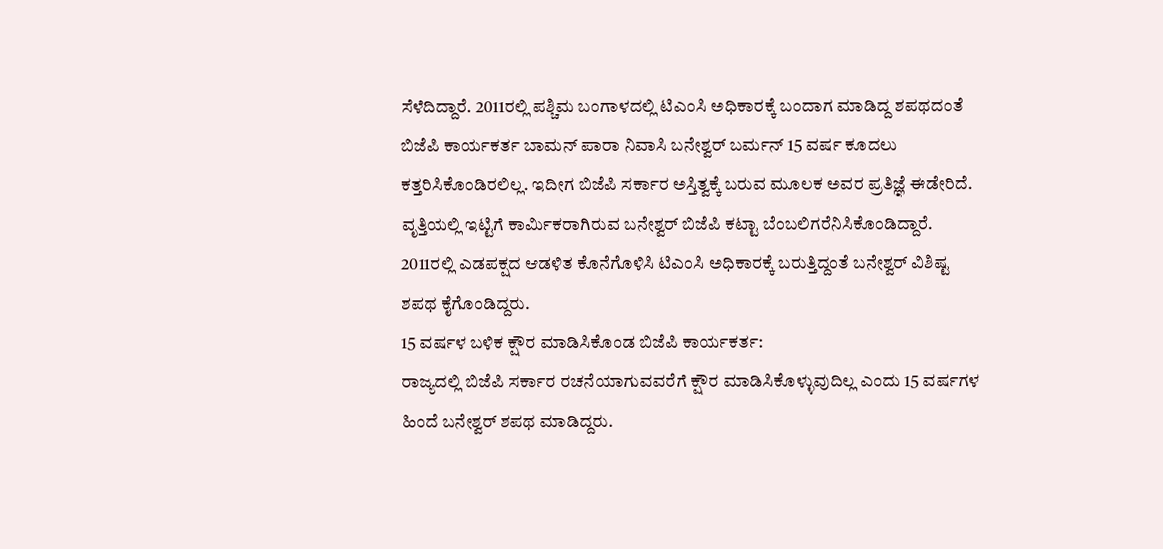ಸೆಳೆದಿದ್ದಾರೆ. 2011ರಲ್ಲಿ ಪಶ್ಚಿಮ ಬಂಗಾಳದಲ್ಲಿ ಟಿಎಂಸಿ ಅಧಿಕಾರಕ್ಕೆ ಬಂದಾಗ ಮಾಡಿದ್ದ ಶಪಥದಂತೆ ಬಿಜೆಪಿ ಕಾರ್ಯಕರ್ತ ಬಾಮನ್ ಪಾರಾ ನಿವಾಸಿ ಬನೇಶ್ವರ್ ಬರ್ಮನ್ 15 ವರ್ಷ ಕೂದಲು ಕತ್ತರಿಸಿಕೊಂಡಿರಲಿಲ್ಲ. ಇದೀಗ ಬಿಜೆಪಿ ಸರ್ಕಾರ ಅಸ್ತಿತ್ವಕ್ಕೆ ಬರುವ ಮೂಲಕ ಅವರ ಪ್ರತಿಜ್ಞೆ ಈಡೇರಿದೆ.
ವೃತ್ತಿಯಲ್ಲಿ ಇಟ್ಟಿಗೆ ಕಾರ್ಮಿಕರಾಗಿರುವ ಬನೇಶ್ವರ್ ಬಿಜೆಪಿ ಕಟ್ಟಾ ಬೆಂಬಲಿಗರೆನಿಸಿಕೊಂಡಿದ್ದಾರೆ. 2011ರಲ್ಲಿ ಎಡಪಕ್ಷದ ಆಡಳಿತ ಕೊನೆಗೊಳಿಸಿ ಟಿಎಂಸಿ ಅಧಿಕಾರಕ್ಕೆ ಬರುತ್ತಿದ್ದಂತೆ ಬನೇಶ್ವರ್ ವಿಶಿಷ್ಟ ಶಪಥ ಕೈಗೊಂಡಿದ್ದರು.
15 ವರ್ಷಳ ಬಳಿಕ ಕ್ಷೌರ ಮಾಡಿಸಿಕೊಂಡ ಬಿಜೆಪಿ ಕಾರ್ಯಕರ್ತ:
ರಾಜ್ಯದಲ್ಲಿ ಬಿಜೆಪಿ ಸರ್ಕಾರ ರಚನೆಯಾಗುವವರೆಗೆ ಕ್ಷೌರ ಮಾಡಿಸಿಕೊಳ್ಳುವುದಿಲ್ಲ ಎಂದು 15 ವರ್ಷಗಳ ಹಿಂದೆ ಬನೇಶ್ವರ್ ಶಪಥ ಮಾಡಿದ್ದರು.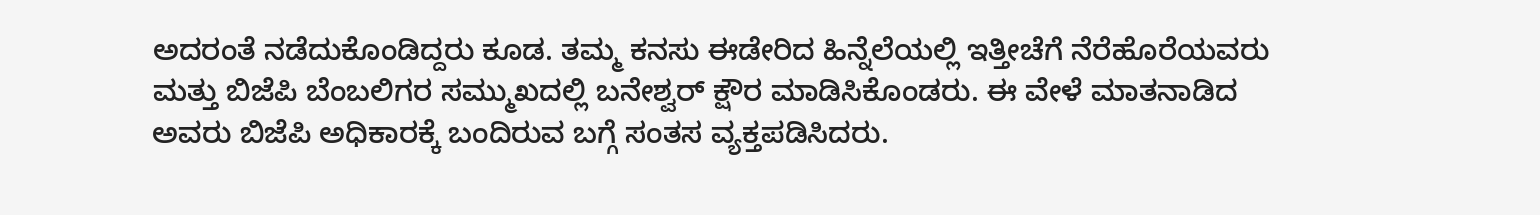ಅದರಂತೆ ನಡೆದುಕೊಂಡಿದ್ದರು ಕೂಡ. ತಮ್ಮ ಕನಸು ಈಡೇರಿದ ಹಿನ್ನೆಲೆಯಲ್ಲಿ ಇತ್ತೀಚೆಗೆ ನೆರೆಹೊರೆಯವರು ಮತ್ತು ಬಿಜೆಪಿ ಬೆಂಬಲಿಗರ ಸಮ್ಮುಖದಲ್ಲಿ ಬನೇಶ್ವರ್ ಕ್ಷೌರ ಮಾಡಿಸಿಕೊಂಡರು. ಈ ವೇಳೆ ಮಾತನಾಡಿದ ಅವರು ಬಿಜೆಪಿ ಅಧಿಕಾರಕ್ಕೆ ಬಂದಿರುವ ಬಗ್ಗೆ ಸಂತಸ ವ್ಯಕ್ತಪಡಿಸಿದರು.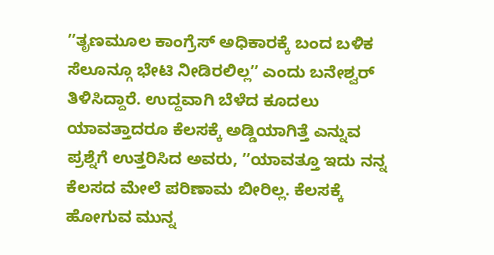ʼʼತೃಣಮೂಲ ಕಾಂಗ್ರೆಸ್ ಅಧಿಕಾರಕ್ಕೆ ಬಂದ ಬಳಿಕ ಸೆಲೂನ್ಗೂ ಭೇಟಿ ನೀಡಿರಲಿಲ್ಲʼʼ ಎಂದು ಬನೇಶ್ವರ್ ತಿಳಿಸಿದ್ದಾರೆ. ಉದ್ದವಾಗಿ ಬೆಳೆದ ಕೂದಲು ಯಾವತ್ತಾದರೂ ಕೆಲಸಕ್ಕೆ ಅಡ್ಡಿಯಾಗಿತ್ತೆ ಎನ್ನುವ ಪ್ರಶ್ನೆಗೆ ಉತ್ತರಿಸಿದ ಅವರು, ʼʼಯಾವತ್ತೂ ಇದು ನನ್ನ ಕೆಲಸದ ಮೇಲೆ ಪರಿಣಾಮ ಬೀರಿಲ್ಲ. ಕೆಲಸಕ್ಕೆ ಹೋಗುವ ಮುನ್ನ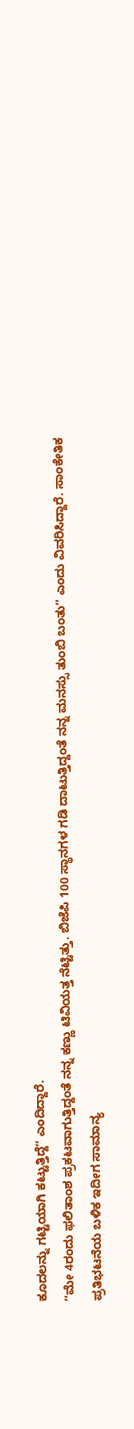ಕೂದಲನ್ನು ಗಟ್ಟಿಯಾಗಿ ಕಟ್ಟುತ್ತಿದ್ದೆʼʼ ಎಂದಿದ್ದಾರೆ.
ʼʼಮೇ 4ರಂದು ಫಲಿತಾಂಶ ಪ್ರಕಟವಾಗುತ್ತಿದ್ದಂತೆ ನನ್ನ ಕಣ್ಣು ಟಿವಿಯತ್ತ ನೆಟ್ಟಿತ್ತು. ಬಿಜೆಪಿ 100 ಸ್ಥಾನಗಳ ಗಡಿ ದಾಟುತ್ತಿದ್ದಂತೆ ನನ್ನ ಮನಸ್ಸು ತುಂಬಿ ಬಂತುʼʼ ಎಂದು ವಿವರಿಸಿದ್ದಾರೆ. ಸಾಂಕೇತಿಕ ಪ್ರತಿಭಟನೆಯ ಬಳಿಕ ಇದೀಗ ಸಾಮಾನ್ಯ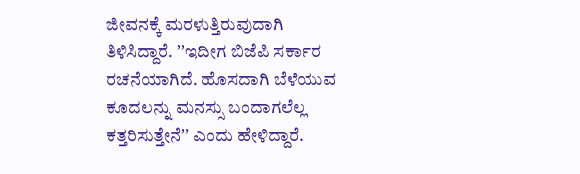ಜೀವನಕ್ಕೆ ಮರಳುತ್ತಿರುವುದಾಗಿ ತಿಳಿಸಿದ್ದಾರೆ. ʼʼಇದೀಗ ಬಿಜೆಪಿ ಸರ್ಕಾರ ರಚನೆಯಾಗಿದೆ. ಹೊಸದಾಗಿ ಬೆಳೆಯುವ ಕೂದಲನ್ನು ಮನಸ್ಸು ಬಂದಾಗಲೆಲ್ಲ ಕತ್ತರಿಸುತ್ತೇನೆʼʼ ಎಂದು ಹೇಳಿದ್ದಾರೆ.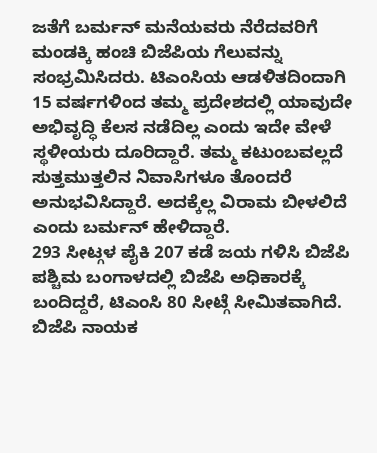ಜತೆಗೆ ಬರ್ಮನ್ ಮನೆಯವರು ನೆರೆದವರಿಗೆ ಮಂಡಕ್ಕಿ ಹಂಚಿ ಬಿಜೆಪಿಯ ಗೆಲುವನ್ನು ಸಂಭ್ರಮಿಸಿದರು. ಟಿಎಂಸಿಯ ಆಡಳಿತದಿಂದಾಗಿ 15 ವರ್ಷಗಳಿಂದ ತಮ್ಮ ಪ್ರದೇಶದಲ್ಲಿ ಯಾವುದೇ ಅಭಿವೃದ್ಧಿ ಕೆಲಸ ನಡೆದಿಲ್ಲ ಎಂದು ಇದೇ ವೇಳೆ ಸ್ಥಳೀಯರು ದೂರಿದ್ದಾರೆ. ತಮ್ಮ ಕಟುಂಬವಲ್ಲದೆ ಸುತ್ತಮುತ್ತಲಿನ ನಿವಾಸಿಗಳೂ ತೊಂದರೆ ಅನುಭವಿಸಿದ್ದಾರೆ. ಅದಕ್ಕೆಲ್ಲ ವಿರಾಮ ಬೀಳಲಿದೆ ಎಂದು ಬರ್ಮನ್ ಹೇಳಿದ್ದಾರೆ.
293 ಸೀಟ್ಗಳ ಪೈಕಿ 207 ಕಡೆ ಜಯ ಗಳಿಸಿ ಬಿಜೆಪಿ ಪಶ್ಚಿಮ ಬಂಗಾಳದಲ್ಲಿ ಬಿಜೆಪಿ ಅಧಿಕಾರಕ್ಕೆ ಬಂದಿದ್ದರೆ, ಟಿಎಂಸಿ 80 ಸೀಟ್ಗೆ ಸೀಮಿತವಾಗಿದೆ. ಬಿಜೆಪಿ ನಾಯಕ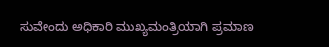ಸುವೇಂದು ಅಧಿಕಾರಿ ಮುಖ್ಯಮಂತ್ರಿಯಾಗಿ ಪ್ರಮಾಣ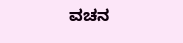ವಚನ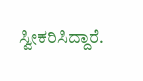ಸ್ವೀಕರಿಸಿದ್ದಾರೆ.